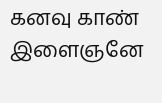கனவு காண் இளைஞனே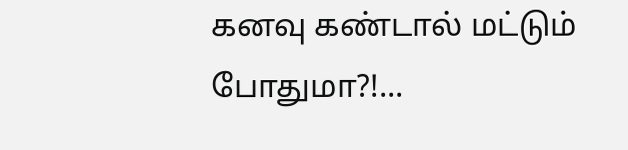கனவு கண்டால் மட்டும் போதுமா?!...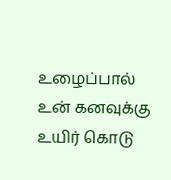உழைப்பால் உன் கனவுக்கு உயிர் கொடு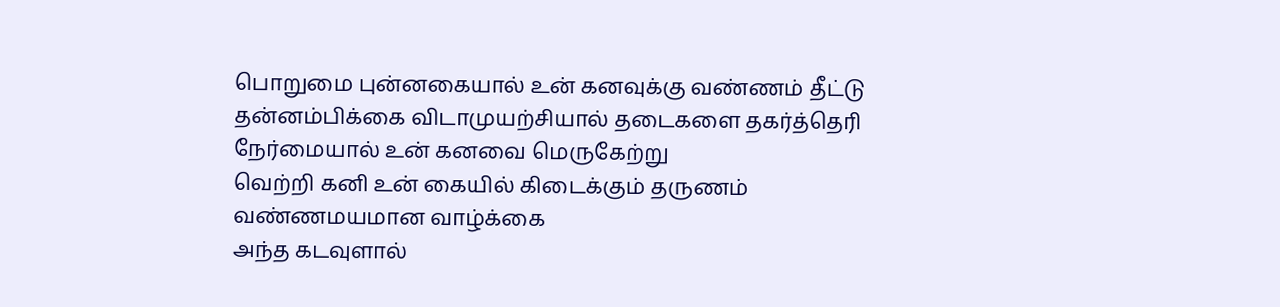பொறுமை புன்னகையால் உன் கனவுக்கு வண்ணம் தீட்டு
தன்னம்பிக்கை விடாமுயற்சியால் தடைகளை தகர்த்தெரி
நேர்மையால் உன் கனவை மெருகேற்று
வெற்றி கனி உன் கையில் கிடைக்கும் தருணம்
வண்ணமயமான வாழ்க்கை
அந்த கடவுளால்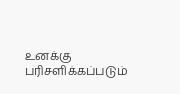உனக்கு பரிசளிக்கப்படும்